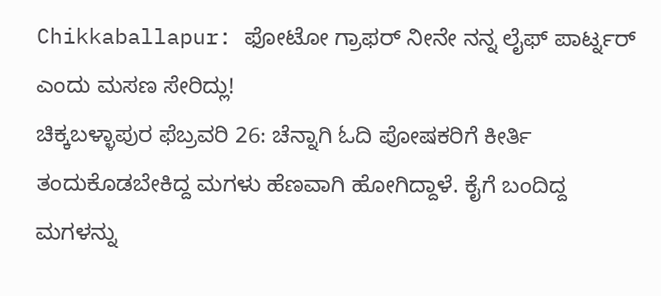Chikkaballapur: ಫೋಟೋ ಗ್ರಾಫರ್ ನೀನೇ ನನ್ನ ಲೈಫ್ ಪಾರ್ಟ್ನರ್ ಎಂದು ಮಸಣ ಸೇರಿದ್ಲು!
ಚಿಕ್ಕಬಳ್ಳಾಪುರ ಫೆಬ್ರವರಿ 26: ಚೆನ್ನಾಗಿ ಓದಿ ಪೋಷಕರಿಗೆ ಕೀರ್ತಿ ತಂದುಕೊಡಬೇಕಿದ್ದ ಮಗಳು ಹೆಣವಾಗಿ ಹೋಗಿದ್ದಾಳೆ. ಕೈಗೆ ಬಂದಿದ್ದ ಮಗಳನ್ನು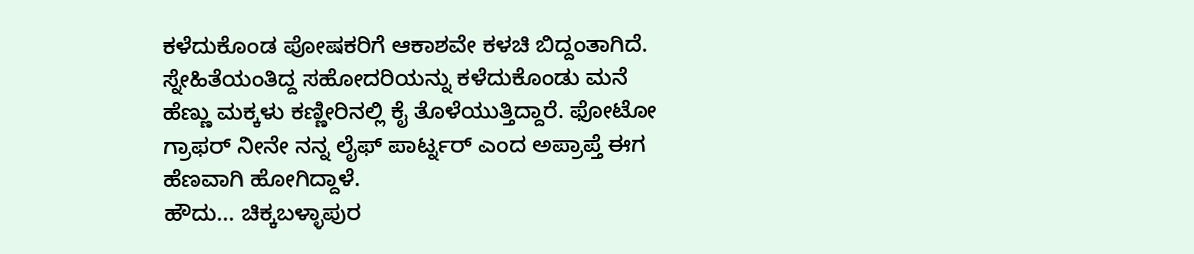ಕಳೆದುಕೊಂಡ ಪೋಷಕರಿಗೆ ಆಕಾಶವೇ ಕಳಚಿ ಬಿದ್ದಂತಾಗಿದೆ. ಸ್ನೇಹಿತೆಯಂತಿದ್ದ ಸಹೋದರಿಯನ್ನು ಕಳೆದುಕೊಂಡು ಮನೆ ಹೆಣ್ಣು ಮಕ್ಕಳು ಕಣ್ಣೀರಿನಲ್ಲಿ ಕೈ ತೊಳೆಯುತ್ತಿದ್ದಾರೆ. ಫೋಟೋ ಗ್ರಾಫರ್ ನೀನೇ ನನ್ನ ಲೈಫ್ ಪಾರ್ಟ್ನರ್ ಎಂದ ಅಪ್ರಾಪ್ತೆ ಈಗ ಹೆಣವಾಗಿ ಹೋಗಿದ್ದಾಳೆ.
ಹೌದು... ಚಿಕ್ಕಬಳ್ಳಾಪುರ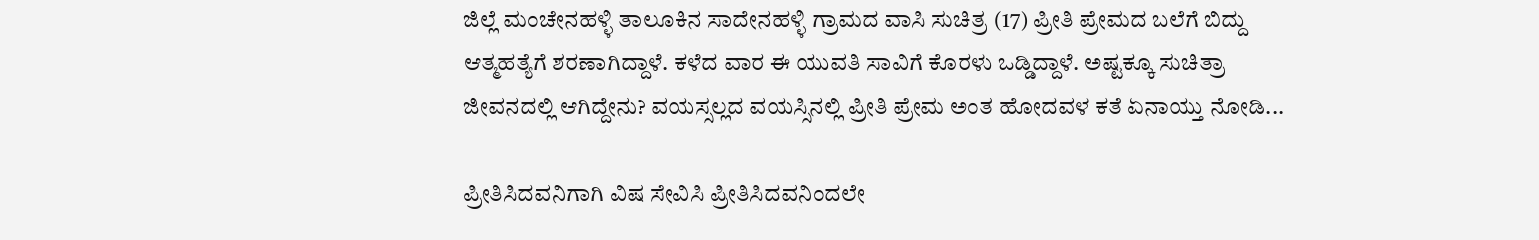ಜಿಲ್ಲೆ ಮಂಚೇನಹಳ್ಳಿ ತಾಲೂಕಿನ ಸಾದೇನಹಳ್ಳಿ ಗ್ರಾಮದ ವಾಸಿ ಸುಚಿತ್ರ (17) ಪ್ರೀತಿ ಪ್ರೇಮದ ಬಲೆಗೆ ಬಿದ್ದು ಆತ್ಮಹತ್ಯೆಗೆ ಶರಣಾಗಿದ್ದಾಳೆ. ಕಳೆದ ವಾರ ಈ ಯುವತಿ ಸಾವಿಗೆ ಕೊರಳು ಒಡ್ಡಿದ್ದಾಳೆ. ಅಷ್ಟಕ್ಕೂ ಸುಚಿತ್ರಾ ಜೀವನದಲ್ಲಿ ಆಗಿದ್ದೇನು? ವಯಸ್ಸಲ್ಲದ ವಯಸ್ಸಿನಲ್ಲಿ ಪ್ರೀತಿ ಪ್ರೇಮ ಅಂತ ಹೋದವಳ ಕತೆ ಏನಾಯ್ತು ನೋಡಿ...

ಪ್ರೀತಿಸಿದವನಿಗಾಗಿ ವಿಷ ಸೇವಿಸಿ ಪ್ರೀತಿಸಿದವನಿಂದಲೇ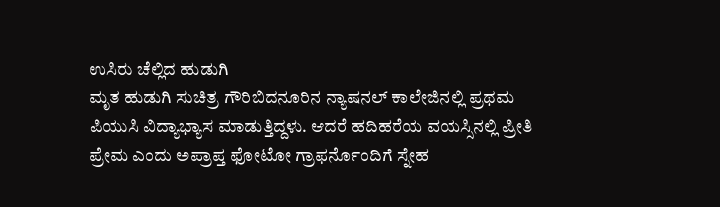ಉಸಿರು ಚೆಲ್ಲಿದ ಹುಡುಗಿ
ಮೃತ ಹುಡುಗಿ ಸುಚಿತ್ರ ಗೌರಿಬಿದನೂರಿನ ನ್ಯಾಷನಲ್ ಕಾಲೇಜಿನಲ್ಲಿ ಪ್ರಥಮ ಪಿಯುಸಿ ವಿದ್ಯಾಭ್ಯಾಸ ಮಾಡುತ್ತಿದ್ದಳು. ಆದರೆ ಹದಿಹರೆಯ ವಯಸ್ಸಿನಲ್ಲಿ ಪ್ರೀತಿ ಪ್ರೇಮ ಎಂದು ಅಪ್ರಾಪ್ತ ಫೋಟೋ ಗ್ರಾಫರ್ನೊಂದಿಗೆ ಸ್ನೇಹ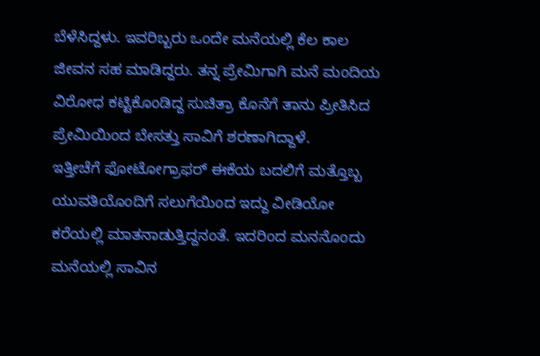ಬೆಳೆಸಿದ್ದಳು. ಇವರಿಬ್ಬರು ಒಂದೇ ಮನೆಯಲ್ಲಿ ಕೆಲ ಕಾಲ ಜೀವನ ಸಹ ಮಾಡಿದ್ದರು. ತನ್ನ ಪ್ರೇಮಿಗಾಗಿ ಮನೆ ಮಂದಿಯ ವಿರೋಧ ಕಟ್ಟಿಕೊಂಡಿದ್ದ ಸುಚಿತ್ರಾ ಕೊನೆಗೆ ತಾನು ಪ್ರೀತಿಸಿದ ಪ್ರೇಮಿಯಿಂದ ಬೇಸತ್ತು ಸಾವಿಗೆ ಶರಣಾಗಿದ್ದಾಳೆ.
ಇತ್ತೀಚೆಗೆ ಫೋಟೋಗ್ರಾಫರ್ ಈಕೆಯ ಬದಲಿಗೆ ಮತ್ತೊಬ್ಬ ಯುವತಿಯೊಂದಿಗೆ ಸಲುಗೆಯಿಂದ ಇದ್ದು ವೀಡಿಯೋ ಕರೆಯಲ್ಲಿ ಮಾತನಾಡುತ್ತಿದ್ದನಂತೆ. ಇದರಿಂದ ಮನನೊಂದು ಮನೆಯಲ್ಲಿ ಸಾವಿನ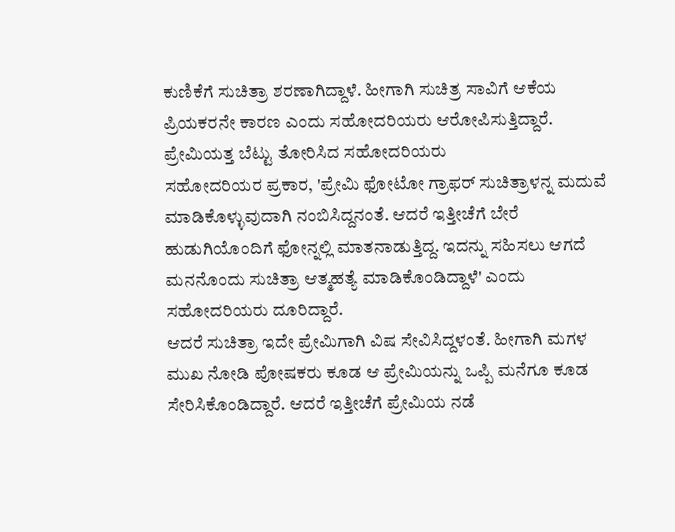ಕುಣಿಕೆಗೆ ಸುಚಿತ್ರಾ ಶರಣಾಗಿದ್ದಾಳೆ. ಹೀಗಾಗಿ ಸುಚಿತ್ರ ಸಾವಿಗೆ ಆಕೆಯ ಪ್ರಿಯಕರನೇ ಕಾರಣ ಎಂದು ಸಹೋದರಿಯರು ಆರೋಪಿಸುತ್ತಿದ್ದಾರೆ.
ಪ್ರೇಮಿಯತ್ತ ಬೆಟ್ಟು ತೋರಿಸಿದ ಸಹೋದರಿಯರು
ಸಹೋದರಿಯರ ಪ್ರಕಾರ, 'ಪ್ರೇಮಿ ಫೋಟೋ ಗ್ರಾಫರ್ ಸುಚಿತ್ರಾಳನ್ನ ಮದುವೆ ಮಾಡಿಕೊಳ್ಳುವುದಾಗಿ ನಂಬಿಸಿದ್ದನಂತೆ. ಆದರೆ ಇತ್ತೀಚೆಗೆ ಬೇರೆ ಹುಡುಗಿಯೊಂದಿಗೆ ಫೋನ್ನಲ್ಲಿ ಮಾತನಾಡುತ್ತಿದ್ದ. ಇದನ್ನು ಸಹಿಸಲು ಆಗದೆ ಮನನೊಂದು ಸುಚಿತ್ರಾ ಆತ್ಮಹತ್ಯೆ ಮಾಡಿಕೊಂಡಿದ್ದಾಳೆ' ಎಂದು ಸಹೋದರಿಯರು ದೂರಿದ್ದಾರೆ.
ಆದರೆ ಸುಚಿತ್ರಾ ಇದೇ ಪ್ರೇಮಿಗಾಗಿ ವಿಷ ಸೇವಿಸಿದ್ದಳಂತೆ. ಹೀಗಾಗಿ ಮಗಳ ಮುಖ ನೋಡಿ ಪೋಷಕರು ಕೂಡ ಆ ಪ್ರೇಮಿಯನ್ನು ಒಪ್ಪಿ ಮನೆಗೂ ಕೂಡ ಸೇರಿಸಿಕೊಂಡಿದ್ದಾರೆ. ಆದರೆ ಇತ್ತೀಚೆಗೆ ಪ್ರೇಮಿಯ ನಡೆ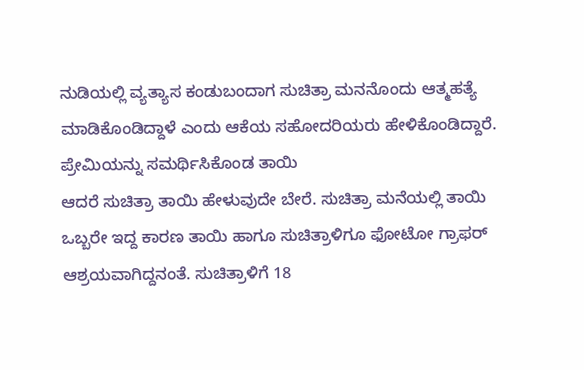ನುಡಿಯಲ್ಲಿ ವ್ಯತ್ಯಾಸ ಕಂಡುಬಂದಾಗ ಸುಚಿತ್ರಾ ಮನನೊಂದು ಆತ್ಮಹತ್ಯೆ ಮಾಡಿಕೊಂಡಿದ್ದಾಳೆ ಎಂದು ಆಕೆಯ ಸಹೋದರಿಯರು ಹೇಳಿಕೊಂಡಿದ್ದಾರೆ.
ಪ್ರೇಮಿಯನ್ನು ಸಮರ್ಥಿಸಿಕೊಂಡ ತಾಯಿ
ಆದರೆ ಸುಚಿತ್ರಾ ತಾಯಿ ಹೇಳುವುದೇ ಬೇರೆ. ಸುಚಿತ್ರಾ ಮನೆಯಲ್ಲಿ ತಾಯಿ ಒಬ್ಬರೇ ಇದ್ದ ಕಾರಣ ತಾಯಿ ಹಾಗೂ ಸುಚಿತ್ರಾಳಿಗೂ ಫೋಟೋ ಗ್ರಾಫರ್ ಆಶ್ರಯವಾಗಿದ್ದನಂತೆ. ಸುಚಿತ್ರಾಳಿಗೆ 18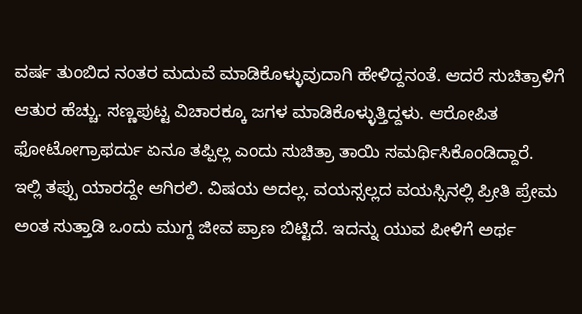ವರ್ಷ ತುಂಬಿದ ನಂತರ ಮದುವೆ ಮಾಡಿಕೊಳ್ಳುವುದಾಗಿ ಹೇಳಿದ್ದನಂತೆ. ಆದರೆ ಸುಚಿತ್ರಾಳಿಗೆ ಆತುರ ಹೆಚ್ಚು. ಸಣ್ಣಪುಟ್ಟ ವಿಚಾರಕ್ಕೂ ಜಗಳ ಮಾಡಿಕೊಳ್ಳುತ್ತಿದ್ದಳು. ಆರೋಪಿತ ಫೋಟೋಗ್ರಾಫರ್ದು ಏನೂ ತಪ್ಪಿಲ್ಲ ಎಂದು ಸುಚಿತ್ರಾ ತಾಯಿ ಸಮರ್ಥಿಸಿಕೊಂಡಿದ್ದಾರೆ.
ಇಲ್ಲಿ ತಪ್ಪು ಯಾರದ್ದೇ ಆಗಿರಲಿ. ವಿಷಯ ಅದಲ್ಲ. ವಯಸ್ಸಲ್ಲದ ವಯಸ್ಸಿನಲ್ಲಿ ಪ್ರೀತಿ ಪ್ರೇಮ ಅಂತ ಸುತ್ತಾಡಿ ಒಂದು ಮುಗ್ದ ಜೀವ ಪ್ರಾಣ ಬಿಟ್ಟಿದೆ. ಇದನ್ನು ಯುವ ಪೀಳಿಗೆ ಅರ್ಥ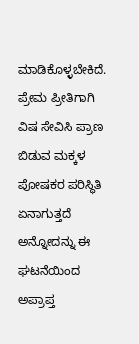ಮಾಡಿಕೊಳ್ಳಬೇಕಿದೆ. ಪ್ರೇಮ ಪ್ರೀತಿಗಾಗಿ ವಿಷ ಸೇವಿಸಿ ಪ್ರಾಣ ಬಿಡುವ ಮಕ್ಕಳ ಪೋಷಕರ ಪರಿಸ್ಥಿತಿ ಏನಾಗುತ್ತದೆ ಅನ್ನೋದನ್ನು ಈ ಘಟನೆಯಿಂದ ಅಪ್ರಾಪ್ತ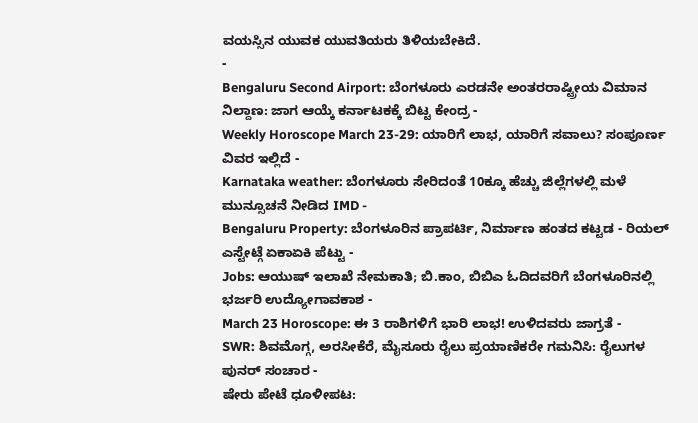ವಯಸ್ಸಿನ ಯುವಕ ಯುವತಿಯರು ತಿಳಿಯಬೇಕಿದೆ.
-
Bengaluru Second Airport: ಬೆಂಗಳೂರು ಎರಡನೇ ಅಂತರರಾಷ್ಟ್ರೀಯ ವಿಮಾನ ನಿಲ್ದಾಣ: ಜಾಗ ಆಯ್ಕೆ ಕರ್ನಾಟಕಕ್ಕೆ ಬಿಟ್ಟ ಕೇಂದ್ರ -
Weekly Horoscope March 23-29: ಯಾರಿಗೆ ಲಾಭ, ಯಾರಿಗೆ ಸವಾಲು? ಸಂಪೂರ್ಣ ವಿವರ ಇಲ್ಲಿದೆ -
Karnataka weather: ಬೆಂಗಳೂರು ಸೇರಿದಂತೆ 10ಕ್ಕೂ ಹೆಚ್ಚು ಜಿಲ್ಲೆಗಳಲ್ಲಿ ಮಳೆ ಮುನ್ಸೂಚನೆ ನೀಡಿದ IMD -
Bengaluru Property: ಬೆಂಗಳೂರಿನ ಪ್ರಾಪರ್ಟಿ, ನಿರ್ಮಾಣ ಹಂತದ ಕಟ್ಟಡ - ರಿಯಲ್ ಎಸ್ಟೇಟ್ಗೆ ಏಕಾಏಕಿ ಪೆಟ್ಟು -
Jobs: ಆಯುಷ್ ಇಲಾಖೆ ನೇಮಕಾತಿ; ಬಿ.ಕಾಂ, ಬಿಬಿಎ ಓದಿದವರಿಗೆ ಬೆಂಗಳೂರಿನಲ್ಲಿ ಭರ್ಜರಿ ಉದ್ಯೋಗಾವಕಾಶ -
March 23 Horoscope: ಈ 3 ರಾಶಿಗಳಿಗೆ ಭಾರಿ ಲಾಭ! ಉಳಿದವರು ಜಾಗ್ರತೆ -
SWR: ಶಿವಮೊಗ್ಗ, ಅರಸೀಕೆರೆ, ಮೈಸೂರು ರೈಲು ಪ್ರಯಾಣಿಕರೇ ಗಮನಿಸಿ: ರೈಲುಗಳ ಪುನರ್ ಸಂಚಾರ -
ಷೇರು ಪೇಟೆ ಧೂಳೀಪಟ: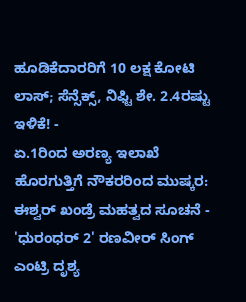ಹೂಡಿಕೆದಾರರಿಗೆ 10 ಲಕ್ಷ ಕೋಟಿ ಲಾಸ್; ಸೆನ್ಸೆಕ್ಸ್, ನಿಫ್ಟಿ ಶೇ. 2.4ರಷ್ಟು ಇಳಿಕೆ! -
ಏ.1ರಿಂದ ಅರಣ್ಯ ಇಲಾಖೆ ಹೊರಗುತ್ತಿಗೆ ನೌಕರರಿಂದ ಮುಷ್ಕರ: ಈಶ್ವರ್ ಖಂಡ್ರೆ ಮಹತ್ವದ ಸೂಚನೆ -
'ಧುರಂಧರ್ 2' ರಣವೀರ್ ಸಿಂಗ್ ಎಂಟ್ರಿ ದೃಶ್ಯ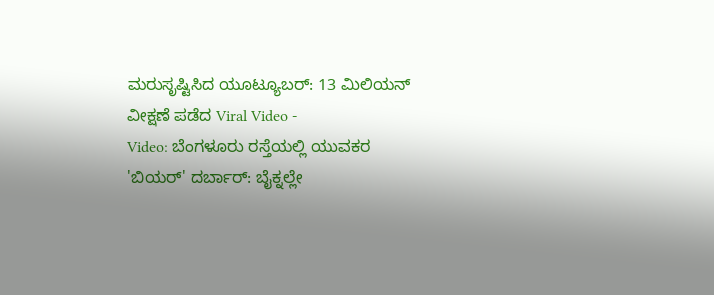ಮರುಸೃಷ್ಟಿಸಿದ ಯೂಟ್ಯೂಬರ್: 13 ಮಿಲಿಯನ್ ವೀಕ್ಷಣೆ ಪಡೆದ Viral Video -
Video: ಬೆಂಗಳೂರು ರಸ್ತೆಯಲ್ಲಿ ಯುವಕರ 'ಬಿಯರ್' ದರ್ಬಾರ್: ಬೈಕ್ನಲ್ಲೇ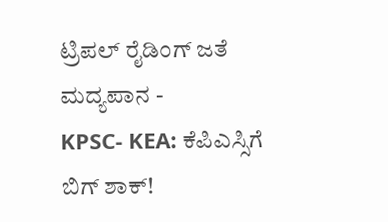ಟ್ರಿಪಲ್ ರೈಡಿಂಗ್ ಜತೆ ಮದ್ಯಪಾನ -
KPSC- KEA: ಕೆಪಿಎಸ್ಸಿಗೆ ಬಿಗ್ ಶಾಕ್!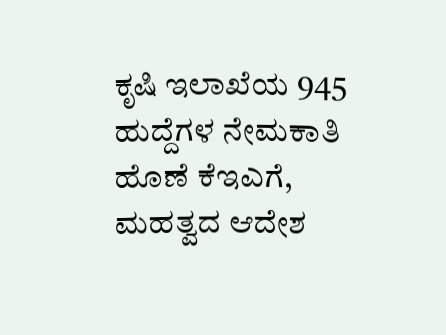ಕೃಷಿ ಇಲಾಖೆಯ 945 ಹುದ್ದೆಗಳ ನೇಮಕಾತಿ ಹೊಣೆ ಕೆಇಎಗೆ, ಮಹತ್ವದ ಆದೇಶ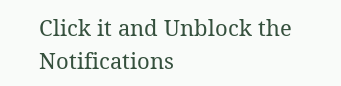Click it and Unblock the Notifications